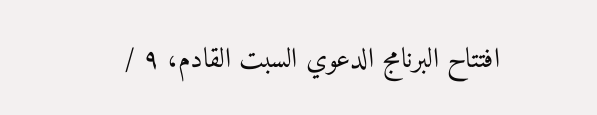افتتاح البرنامج الدعوي السبت القادم، ٩ /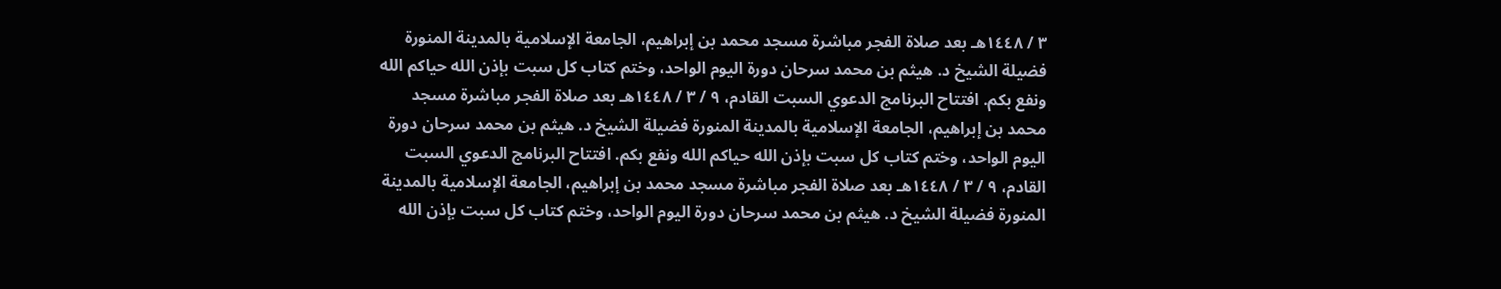٣ / ١٤٤٨هـ بعد صلاة الفجر مباشرة مسجد محمد بن إبراهيم، الجامعة الإسلامية بالمدينة المنورة فضيلة الشيخ د. هيثم بن محمد سرحان دورة اليوم الواحد، وختم كتاب كل سبت بإذن الله حياكم الله ونفع بكم. افتتاح البرنامج الدعوي السبت القادم، ٩ / ٣ / ١٤٤٨هـ بعد صلاة الفجر مباشرة مسجد محمد بن إبراهيم، الجامعة الإسلامية بالمدينة المنورة فضيلة الشيخ د. هيثم بن محمد سرحان دورة اليوم الواحد، وختم كتاب كل سبت بإذن الله حياكم الله ونفع بكم. افتتاح البرنامج الدعوي السبت القادم، ٩ / ٣ / ١٤٤٨هـ بعد صلاة الفجر مباشرة مسجد محمد بن إبراهيم، الجامعة الإسلامية بالمدينة المنورة فضيلة الشيخ د. هيثم بن محمد سرحان دورة اليوم الواحد، وختم كتاب كل سبت بإذن الله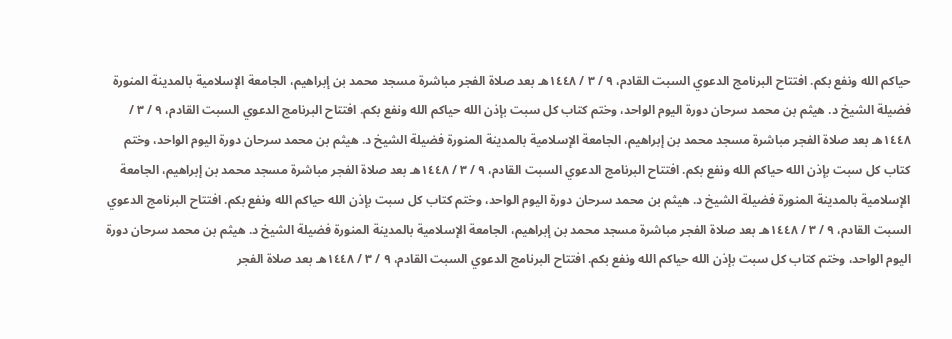حياكم الله ونفع بكم. افتتاح البرنامج الدعوي السبت القادم، ٩ / ٣ / ١٤٤٨هـ بعد صلاة الفجر مباشرة مسجد محمد بن إبراهيم، الجامعة الإسلامية بالمدينة المنورة فضيلة الشيخ د. هيثم بن محمد سرحان دورة اليوم الواحد، وختم كتاب كل سبت بإذن الله حياكم الله ونفع بكم. افتتاح البرنامج الدعوي السبت القادم، ٩ / ٣ / ١٤٤٨هـ بعد صلاة الفجر مباشرة مسجد محمد بن إبراهيم، الجامعة الإسلامية بالمدينة المنورة فضيلة الشيخ د. هيثم بن محمد سرحان دورة اليوم الواحد، وختم كتاب كل سبت بإذن الله حياكم الله ونفع بكم. افتتاح البرنامج الدعوي السبت القادم، ٩ / ٣ / ١٤٤٨هـ بعد صلاة الفجر مباشرة مسجد محمد بن إبراهيم، الجامعة الإسلامية بالمدينة المنورة فضيلة الشيخ د. هيثم بن محمد سرحان دورة اليوم الواحد، وختم كتاب كل سبت بإذن الله حياكم الله ونفع بكم. افتتاح البرنامج الدعوي السبت القادم، ٩ / ٣ / ١٤٤٨هـ بعد صلاة الفجر مباشرة مسجد محمد بن إبراهيم، الجامعة الإسلامية بالمدينة المنورة فضيلة الشيخ د. هيثم بن محمد سرحان دورة اليوم الواحد، وختم كتاب كل سبت بإذن الله حياكم الله ونفع بكم. افتتاح البرنامج الدعوي السبت القادم، ٩ / ٣ / ١٤٤٨هـ بعد صلاة الفجر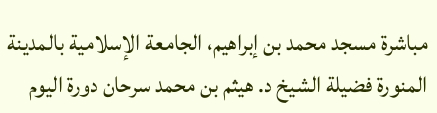مباشرة مسجد محمد بن إبراهيم، الجامعة الإسلامية بالمدينة المنورة فضيلة الشيخ د. هيثم بن محمد سرحان دورة اليوم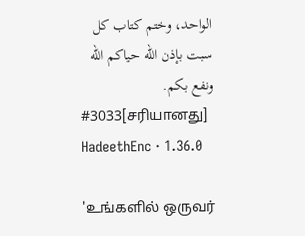الواحد، وختم كتاب كل سبت بإذن الله حياكم الله ونفع بكم.
#3033[சரியானது]
HadeethEnc · 1.36.0

'உங்களில் ஒருவர்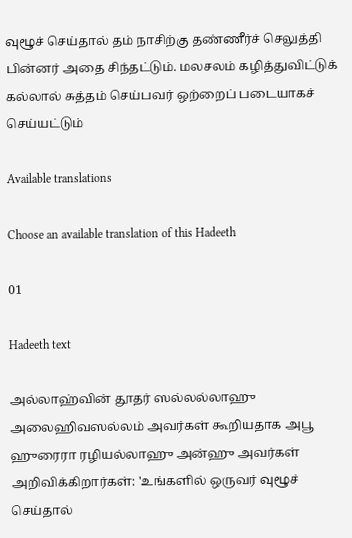வுழூச் செய்தால் தம் நாசிற்கு தண்ணீர்ச் செலுத்தி பின்னர் அதை சிந்தட்டும். மலசலம் கழித்துவிட்டுக் கல்லால் சுத்தம் செய்பவர் ஒற்றைப் படையாகச் செய்யட்டும்

Available translations

Choose an available translation of this Hadeeth

01

Hadeeth text

அல்லாஹ்வின் தூதர் ஸல்லல்லாஹு அலைஹிவஸல்லம் அவர்கள் கூறியதாக அபூ ஹுரைரா ரழியல்லாஹு அன்ஹு அவர்கள் அறிவிக்கிறார்கள்: 'உங்களில் ஒருவர் வுழூச் செய்தால்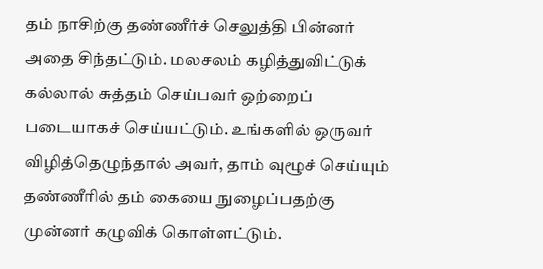தம் நாசிற்கு தண்ணீர்ச் செலுத்தி பின்னர் அதை சிந்தட்டும். மலசலம் கழித்துவிட்டுக் கல்லால் சுத்தம் செய்பவர் ஒற்றைப் படையாகச் செய்யட்டும். உங்களில் ஒருவர் விழித்தெழுந்தால் அவர், தாம் வுழூச் செய்யும் தண்ணீரில் தம் கையை நுழைப்பதற்கு முன்னர் கழுவிக் கொள்ளட்டும்.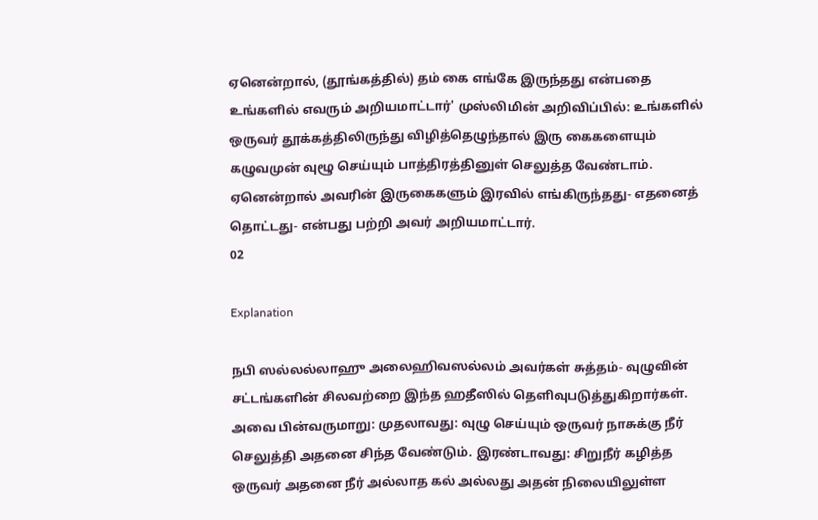ஏனென்றால், (தூங்கத்தில்) தம் கை எங்கே இருந்தது என்பதை உங்களில் எவரும் அறியமாட்டார்' முஸ்லிமின் அறிவிப்பில்: உங்களில் ஒருவர் தூக்கத்திலிருந்து விழித்தெழுந்தால் இரு கைகளையும் கழுவமுன் வுழூ செய்யும் பாத்திரத்தினுள் செலுத்த வேண்டாம். ஏனென்றால் அவரின் இருகைகளும் இரவில் எங்கிருந்தது- எதனைத் தொட்டது- என்பது பற்றி அவர் அறியமாட்டார்.
02

Explanation

நபி ஸல்லல்லாஹு அலைஹிவஸல்லம் அவர்கள் சுத்தம்- வுழுவின் சட்டங்களின் சிலவற்றை இந்த ஹதீஸில் தெளிவுபடுத்துகிறார்கள். அவை பின்வருமாறு: முதலாவது: வுழு செய்யும் ஒருவர் நாசுக்கு நீர் செலுத்தி அதனை சிந்த வேண்டும். இரண்டாவது: சிறுநீர் கழித்த ஒருவர் அதனை நீர் அல்லாத கல் அல்லது அதன் நிலையிலுள்ள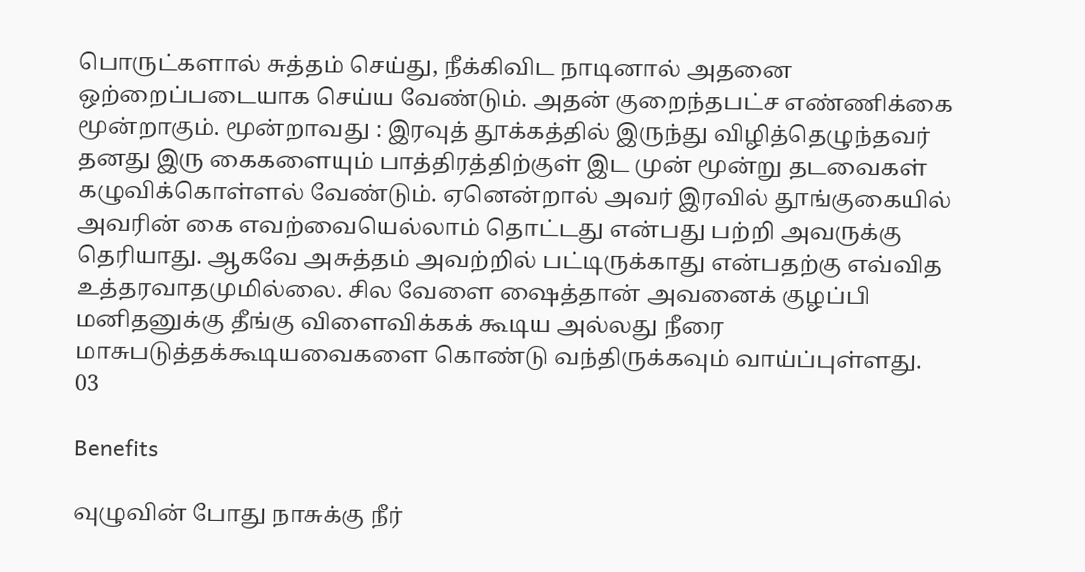பொருட்களால் சுத்தம் செய்து, நீக்கிவிட நாடினால் அதனை ஒற்றைப்படையாக செய்ய வேண்டும். அதன் குறைந்தபட்ச எண்ணிக்கை மூன்றாகும். மூன்றாவது : இரவுத் தூக்கத்தில் இருந்து விழித்தெழுந்தவர் தனது இரு கைகளையும் பாத்திரத்திற்குள் இட முன் மூன்று தடவைகள் கழுவிக்கொள்ளல் வேண்டும். ஏனென்றால் அவர் இரவில் தூங்குகையில் அவரின் கை எவற்வையெல்லாம் தொட்டது என்பது பற்றி அவருக்கு தெரியாது. ஆகவே அசுத்தம் அவற்றில் பட்டிருக்காது என்பதற்கு எவ்வித உத்தரவாதமுமில்லை. சில வேளை ஷைத்தான் அவனைக் குழப்பி மனிதனுக்கு தீங்கு விளைவிக்கக் கூடிய அல்லது நீரை மாசுபடுத்தக்கூடியவைகளை கொண்டு வந்திருக்கவும் வாய்ப்புள்ளது.
03

Benefits

வுழுவின் போது நாசுக்கு நீர்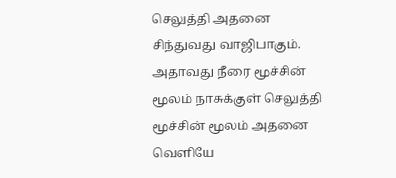செலுத்தி அதனை சிந்துவது வாஜிபாகும். அதாவது நீரை மூச்சின் மூலம் நாசுக்குள் செலுத்தி மூச்சின் மூலம் அதனை வெளியே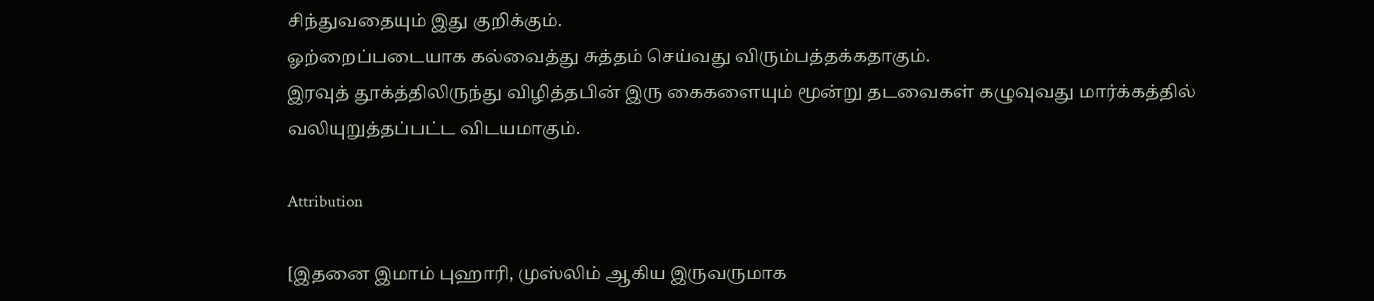சிந்துவதையும் இது குறிக்கும்.
ஓற்றைப்படையாக கல்வைத்து சுத்தம் செய்வது விரும்பத்தக்கதாகும்.
இரவுத் தூக்த்திலிருந்து விழித்தபின் இரு கைகளையும் மூன்று தடவைகள் கழுவுவது மார்க்கத்தில் வலியுறுத்தப்பட்ட விடயமாகும்.

Attribution

[இதனை இமாம் புஹாரி, முஸ்லிம் ஆகிய இருவருமாக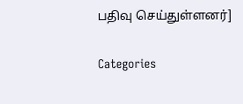பதிவு செய்துள்ளனர்]

Categories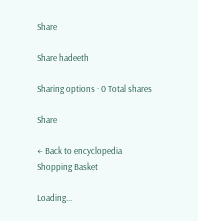Share

Share hadeeth

Sharing options · 0 Total shares

Share

← Back to encyclopedia
Shopping Basket

Loading...